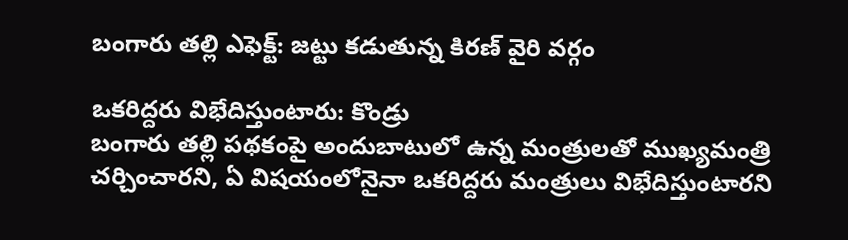బంగారు తల్లి ఎఫెక్ట్: జట్టు కడుతున్న కిరణ్ వైరి వర్గం

ఒకరిద్దరు విభేదిస్తుంటారు: కొండ్రు
బంగారు తల్లి పథకంపై అందుబాటులో ఉన్న మంత్రులతో ముఖ్యమంత్రి చర్చించారని, ఏ విషయంలోనైనా ఒకరిద్దరు మంత్రులు విభేదిస్తుంటారని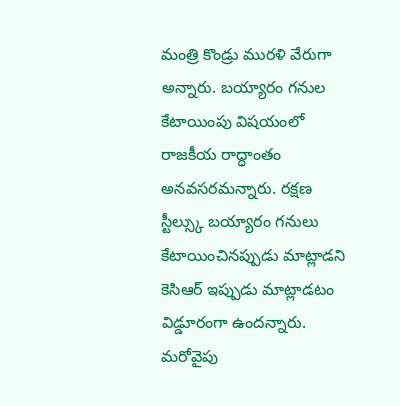మంత్రి కొండ్రు మురళి వేరుగా అన్నారు. బయ్యారం గనుల కేటాయింపు విషయంలో రాజకీయ రాద్ధాంతం అనవసరమన్నారు. రక్షణ స్టీల్స్కు బయ్యారం గనులు కేటాయించినప్పుడు మాట్లాడని కెసిఆర్ ఇప్పుడు మాట్లాడటం విడ్డూరంగా ఉందన్నారు. మరోవైపు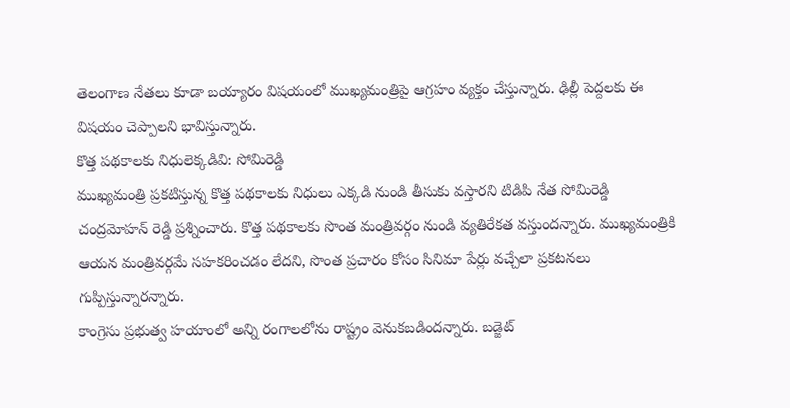తెలంగాణ నేతలు కూడా బయ్యారం విషయంలో ముఖ్యమంత్రిపై ఆగ్రహం వ్యక్తం చేస్తున్నారు. ఢిల్లీ పెద్దలకు ఈ విషయం చెప్పాలని భావిస్తున్నారు.
కొత్త పథకాలకు నిధులెక్కడివి: సోమిరెడ్డి
ముఖ్యమంత్రి ప్రకటిస్తున్న కొత్త పథకాలకు నిధులు ఎక్కడి నుండి తీసుకు వస్తారని టిడిపి నేత సోమిరెడ్డి చంద్రమోహన్ రెడ్డి ప్రశ్నించారు. కొత్త పథకాలకు సొంత మంత్రివర్గం నుండి వ్యతిరేకత వస్తుందన్నారు. ముఖ్యమంత్రికి ఆయన మంత్రివర్గమే సహకరించడం లేదని, సొంత ప్రచారం కోసం సినిమా పేర్లు వచ్చేలా ప్రకటనలు గుప్పిస్తున్నారన్నారు.
కాంగ్రెసు ప్రభుత్వ హయాంలో అన్ని రంగాలలోను రాష్ట్రం వెనుకబడిందన్నారు. బడ్జెట్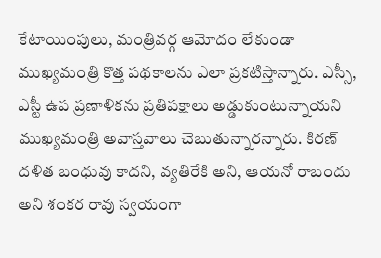కేటాయింపులు, మంత్రివర్గ ఆమోదం లేకుండా ముఖ్యమంత్రి కొత్త పథకాలను ఎలా ప్రకటిస్తాన్నారు. ఎస్సీ, ఎస్టీ ఉప ప్రణాళికను ప్రతిపక్షాలు అడ్డుకుంటున్నాయని ముఖ్యమంత్రి అవాస్తవాలు చెబుతున్నారన్నారు. కిరణ్ దళిత బంధువు కాదని, వ్యతిరేకి అని, ఆయనో రాబందు అని శంకర రావు స్వయంగా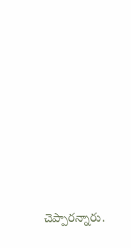చెప్పారన్నారు.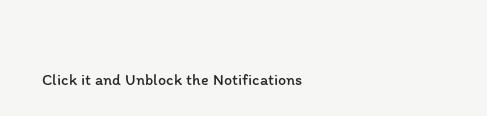Click it and Unblock the Notifications